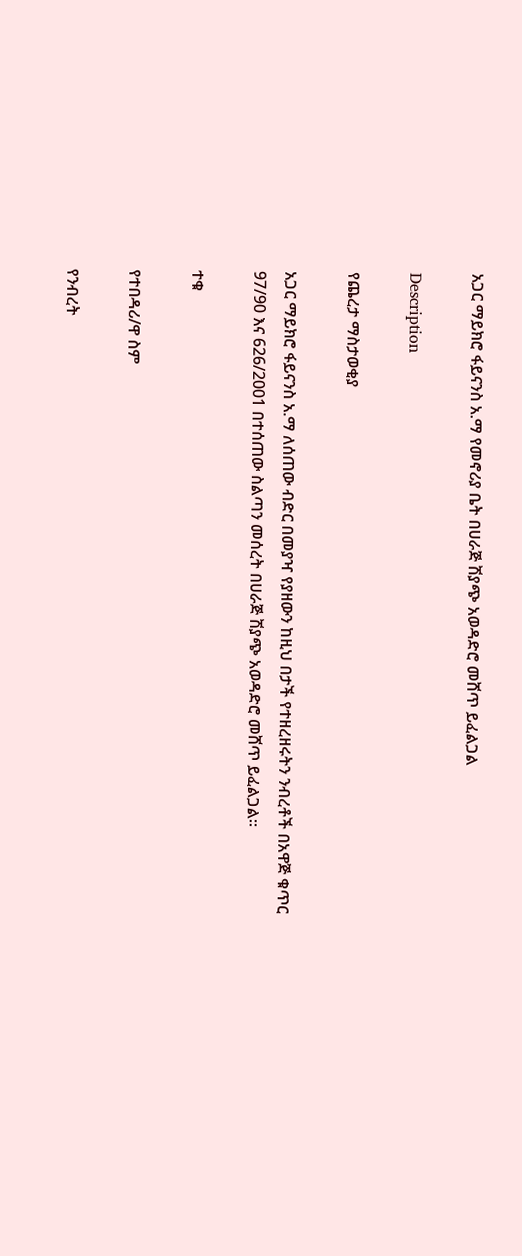አጋር ማይክሮ ፋይናንስ አ.ማ የመኖሪያ ቤት በሀራጅ ሽያጭ አወዳድሮ መሸጥ ይፈልጋል

Description

የጨረታ ማስታወቂያ

አጋር ማይክሮ ፋይናንስ አ.ማ ለሰጠው ብድር በመያዣ የያዘውን ከዚህ በታች የተዘረዘሩትን ንብረቶች በአዋጅ ቁጥር 97/90 እና 626/2001 በተሰጠው ስልጣን መሰረት በሀራጅ ሽያጭ አወዳድሮ መሸጥ ይፈልጋል።

ተቁ

የተበዳሪ/ዋ ስም

የንብረት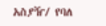አስያዥ/ የባለ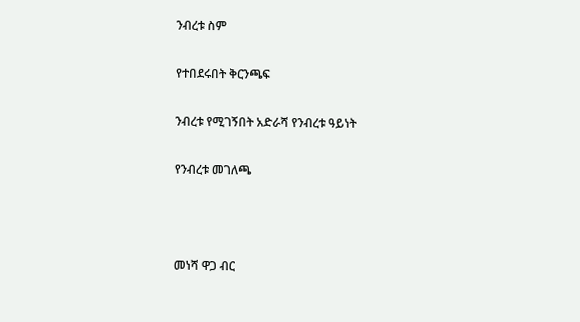ንብረቱ ስም

የተበደሩበት ቅርንጫፍ

ንብረቱ የሚገኝበት አድራሻ የንብረቱ ዓይነት

የንብረቱ መገለጫ



መነሻ ዋጋ ብር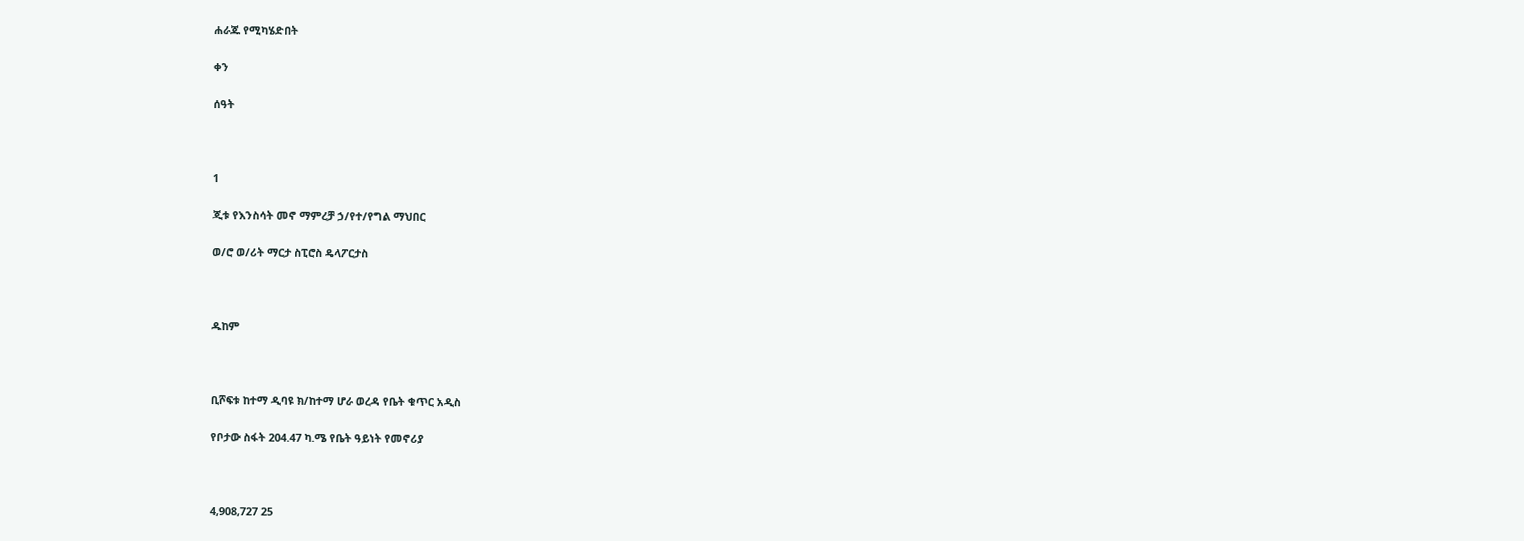ሐራጁ የሚካሄድበት

ቀን

ሰዓት



1

ጂቱ የእንስሳት መኖ ማምረቻ ኃ/የተ/የግል ማህበር

ወ/ሮ ወ/ሪት ማርታ ስፒሮስ ዴላፖርታስ



ዱከም



ቢሾፍቱ ከተማ ዲባዩ ክ/ከተማ ሆራ ወረዳ የቤት ቁጥር አዲስ

የቦታው ስፋት 204.47 ካ.ሜ የቤት ዓይነት የመኖሪያ



4,908,727 25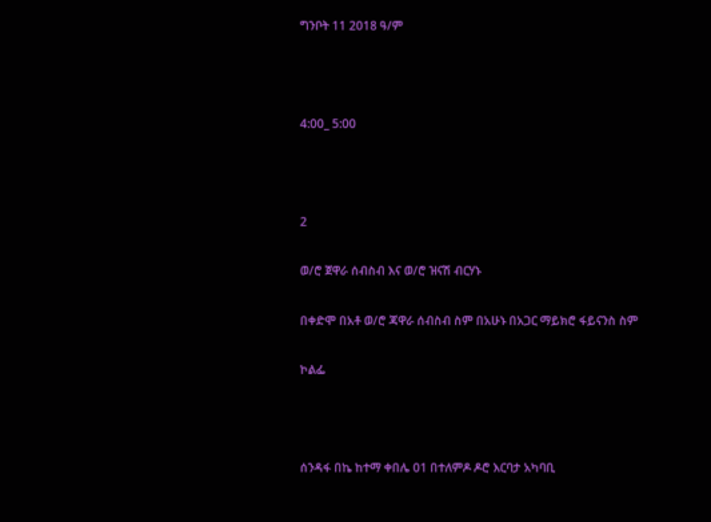ግንቦት 11 2018 ዓ/ም



4:00_ 5:00



2

ወ/ሮ ጀዋራ ሰብስብ እና ወ/ሮ ዝናሽ ብርሃኑ

በቀድሞ በአቶ ወ/ሮ ጃዋራ ሰብስብ ስም በአሁኑ በአጋር ማይክሮ ፋይናንስ ስም

ኮልፌ



ሰንዳፋ በኬ ከተማ ቀበሌ 01 በተለምዶ ዶሮ እርባታ አካባቢ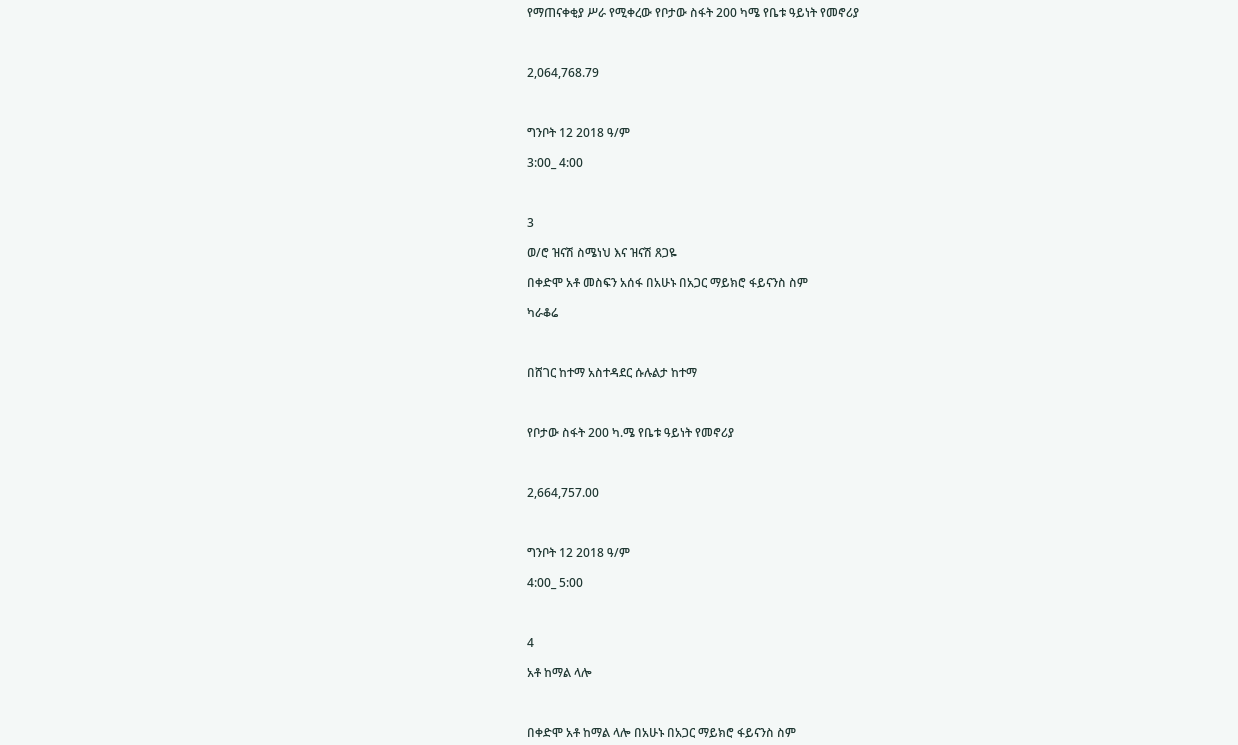የማጠናቀቂያ ሥራ የሚቀረው የቦታው ስፋት 200 ካሜ የቤቱ ዓይነት የመኖሪያ



2,064,768.79



ግንቦት 12 2018 ዓ/ም

3:00_ 4:00



3

ወ/ሮ ዝናሽ ስሜነህ እና ዝናሽ ጸጋዬ

በቀድሞ አቶ መስፍን አሰፋ በአሁኑ በአጋር ማይክሮ ፋይናንስ ስም

ካራቆሬ



በሸገር ከተማ አስተዳደር ሱሉልታ ከተማ



የቦታው ስፋት 200 ካ.ሜ የቤቱ ዓይነት የመኖሪያ



2,664,757.00



ግንቦት 12 2018 ዓ/ም

4:00_ 5:00



4

አቶ ከማል ላሎ



በቀድሞ አቶ ከማል ላሎ በአሁኑ በአጋር ማይክሮ ፋይናንስ ስም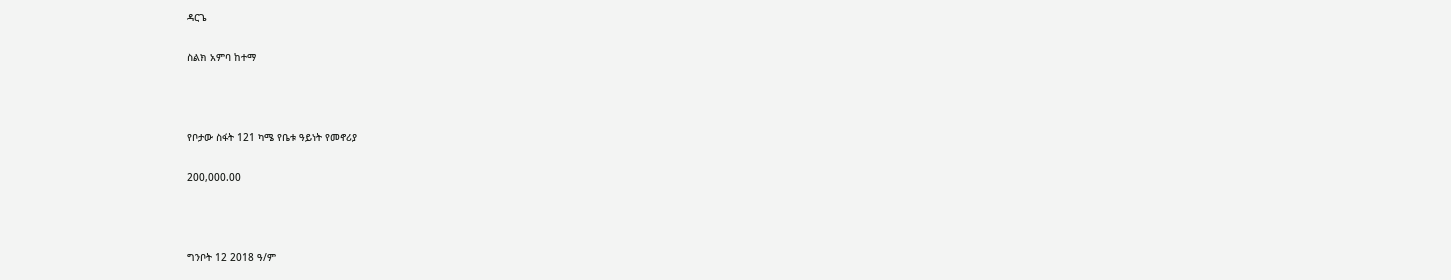ዳርጌ

ስልክ አምባ ከተማ



የቦታው ስፋት 121 ካሜ የቤቱ ዓይነት የመኖሪያ

200,000.00



ግንቦት 12 2018 ዓ/ም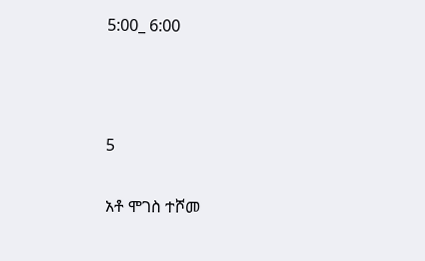5:00_ 6:00



5

አቶ ሞገስ ተሾመ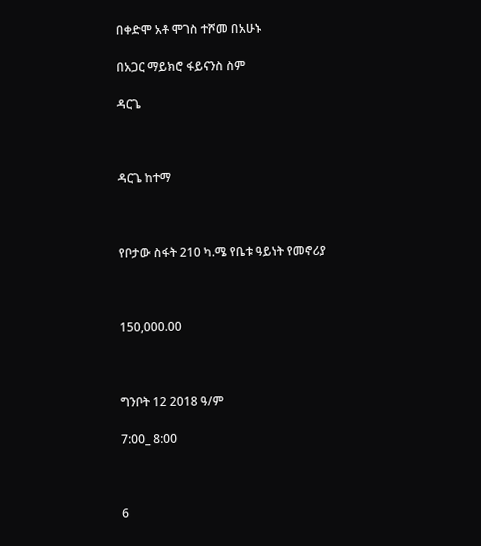በቀድሞ አቶ ሞገስ ተሾመ በአሁኑ

በአጋር ማይክሮ ፋይናንስ ስም

ዳርጌ



ዳርጌ ከተማ



የቦታው ስፋት 210 ካ.ሜ የቤቱ ዓይነት የመኖሪያ



150,000.00



ግንቦት 12 2018 ዓ/ም

7:00_ 8:00



6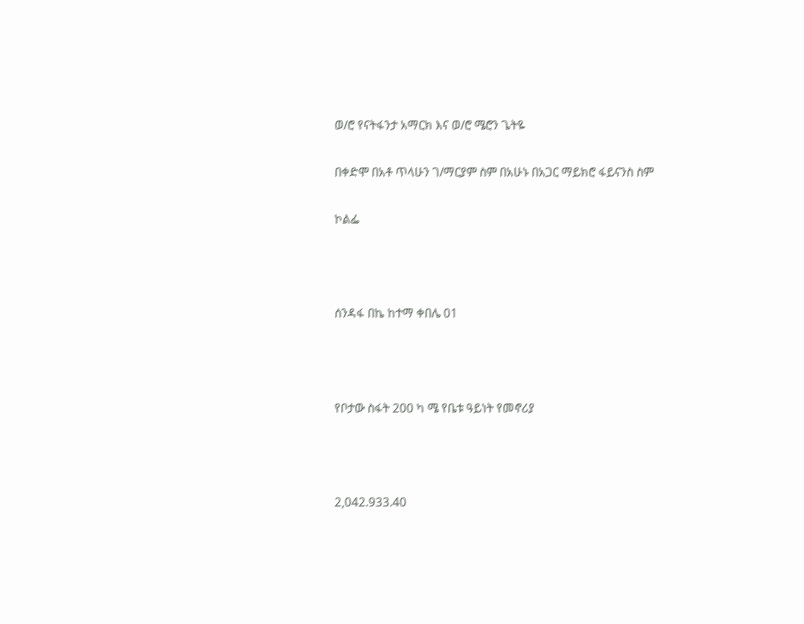ወ/ሮ የናትፋንታ አማርክ እና ወ/ሮ ሜሮን ጌትዬ

በቀድሞ በአቶ ጥላሁን ገ/ማርያም ስም በአሁኑ በአጋር ማይክሮ ፋይናንስ ስም

ኮልፌ



ሰንዳፋ በኬ ከተማ ቀበሌ 01



የቦታው ስፋት 200 ካ ሜ የቤቱ ዓይነት የመኖሪያ



2,042.933.40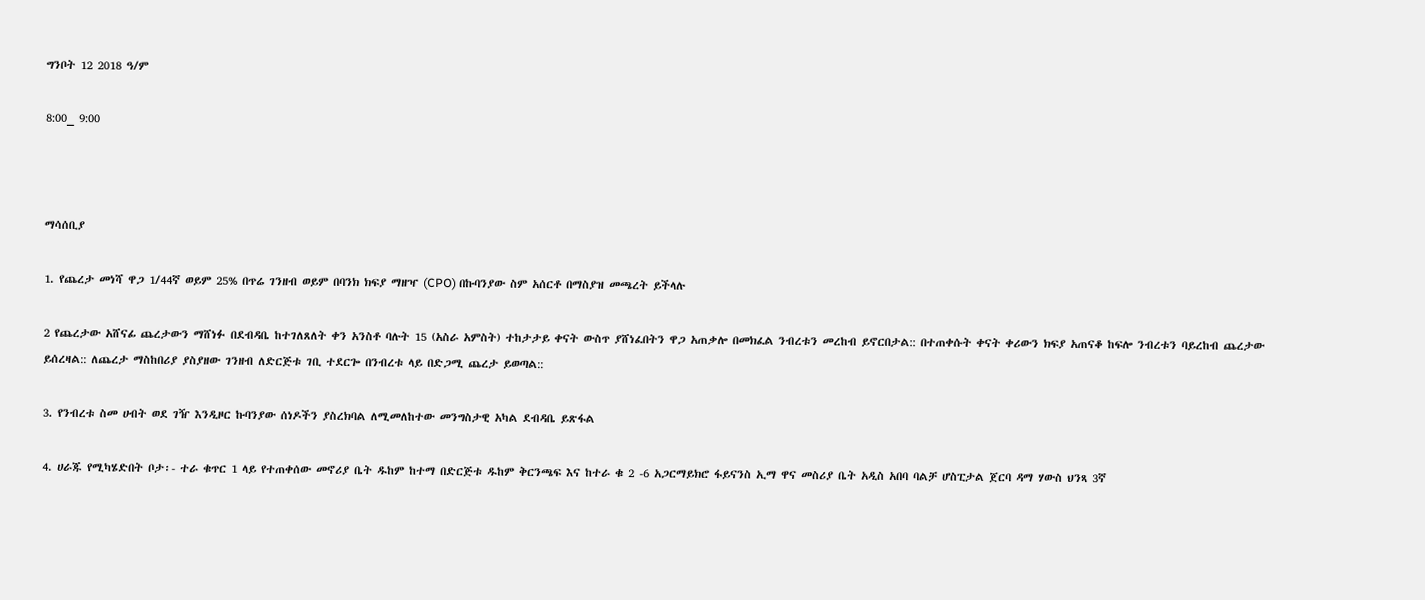ግንቦት 12 2018 ዓ/ም

8:00_ 9:00



ማሳሰቢያ

1. የጨረታ መነሻ ዋጋ 1/44ኛ ወይም 25% በጥሬ ገንዘብ ወይም በባንክ ክፍያ ማዘዣ (CPO) በኩባንያው ስም አሰርቶ በማስያዝ መጫረት ይችላሉ

2 የጨረታው አሸናፊ ጨረታውን ማሸነፉ በደብዳቤ ከተገለጸለት ቀን አንስቶ ባሉት 15 (አስራ አምስት) ተከታታይ ቀናት ውስጥ ያሸነፈበትን ዋጋ አጠቃሎ በመክፈል ንብረቱን መረከብ ይኖርበታል:: በተጠቀሱት ቀናት ቀሪውን ክፍያ አጠናቆ ከፍሎ ንብረቱን ባይረከብ ጨረታው ይሰረዛል:: ለጨረታ ማስከበሪያ ያስያዘው ገንዘብ ለድርጅቱ ገቢ ተደርጐ በንብረቱ ላይ በድጋሚ ጨረታ ይወጣል::

3. የንብረቱ ስመ ሀብት ወደ ገዥ እንዲዞር ኩባንያው ሰነዶችን ያስረክባል ለሚመለከተው መንግስታዊ አካል ደብዳቤ ይጽፋል

4. ሀራጁ የሚካሄድበት ቦታ፡- ተራ ቁጥር 1 ላይ የተጠቀሰው መኖሪያ ቤት ዱከም ከተማ በድርጅቱ ዱከም ቅርንጫፍ እና ከተራ ቁ 2 -6 አጋርማይክሮ ፋይናንስ ኢማ ዋና መስሪያ ቤት አዲስ አበባ ባልቻ ሆስፒታል ጀርባ ዳማ ሃውስ ህንጻ 3ኛ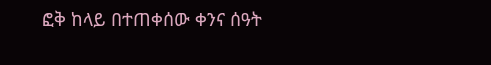ፎቅ ከላይ በተጠቀሰው ቀንና ሰዓት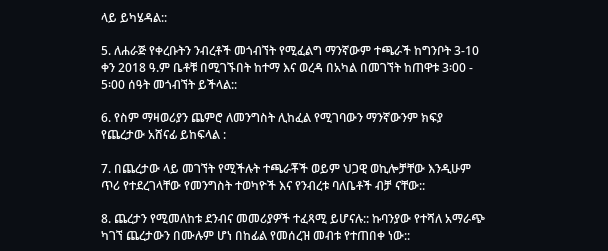ላይ ይካሄዳል::

5. ለሐራጅ የቀረቡትን ንብረቶች መጎብኘት የሚፈልግ ማንኛውም ተጫራች ከግንቦት 3-10 ቀን 2018 ዓ.ም ቤቶቹ በሚገኙበት ከተማ እና ወረዳ በአካል በመገኘት ከጠዋቱ 3፡00 - 5፡00 ሰዓት መጎብኘት ይችላል::

6. የስም ማዛወሪያን ጨምሮ ለመንግስት ሊከፈል የሚገባውን ማንኛውንም ክፍያ የጨረታው አሸናፊ ይከፍላል :

7. በጨረታው ላይ መገኘት የሚችሉት ተጫራቾች ወይም ህጋዊ ወኪሎቻቸው እንዲሁም ጥሪ የተደረገላቸው የመንግስት ተወካዮች እና የንብረቱ ባለቤቶች ብቻ ናቸው::

8. ጨረታን የሚመለከቱ ደንብና መመሪያዎች ተፈጻሚ ይሆናሉ:: ኩባንያው የተሻለ አማራጭ ካገኘ ጨረታውን በሙሉም ሆነ በከፊል የመሰረዝ መብቱ የተጠበቀ ነው::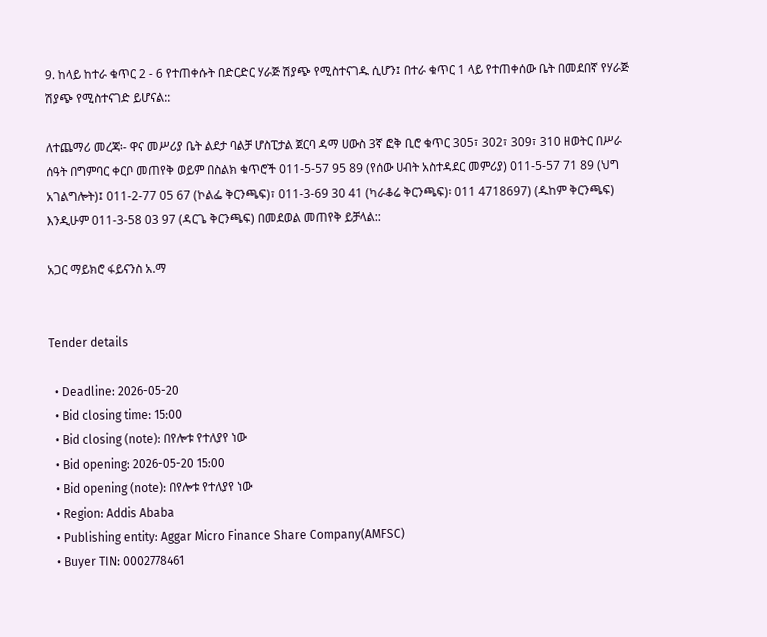9. ከላይ ከተራ ቁጥር 2 - 6 የተጠቀሱት በድርድር ሃራጅ ሽያጭ የሚስተናገዱ ሲሆን፤ በተራ ቁጥር 1 ላይ የተጠቀሰው ቤት በመደበኛ የሃራጅ ሽያጭ የሚስተናገድ ይሆናል::

ለተጨማሪ መረጃ፡- ዋና መሥሪያ ቤት ልደታ ባልቻ ሆስፒታል ጀርባ ዳማ ሀውስ 3ኛ ፎቅ ቢሮ ቁጥር 305፣ 302፣ 309፣ 310 ዘወትር በሥራ ሰዓት በግምባር ቀርቦ መጠየቅ ወይም በስልክ ቁጥሮች 011-5-57 95 89 (የሰው ሀብት አስተዳደር መምሪያ) 011-5-57 71 89 (ህግ አገልግሎት)፤ 011-2-77 05 67 (ኮልፌ ቅርንጫፍ)፣ 011-3-69 30 41 (ካራቆሬ ቅርንጫፍ)፡ 011 4718697) (ዱከም ቅርንጫፍ) እንዲሁም 011-3-58 03 97 (ዳርጌ ቅርንጫፍ) በመደወል መጠየቅ ይቻላል::

አጋር ማይክሮ ፋይናንስ አ.ማ


Tender details

  • Deadline: 2026-05-20
  • Bid closing time: 15:00
  • Bid closing (note): በየሎቱ የተለያየ ነው
  • Bid opening: 2026-05-20 15:00
  • Bid opening (note): በየሎቱ የተለያየ ነው
  • Region: Addis Ababa
  • Publishing entity: Aggar Micro Finance Share Company(AMFSC)
  • Buyer TIN: 0002778461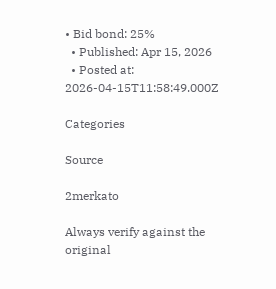• Bid bond: 25%
  • Published: Apr 15, 2026
  • Posted at: 2026-04-15T11:58:49.000Z

Categories

Source

2merkato

Always verify against the original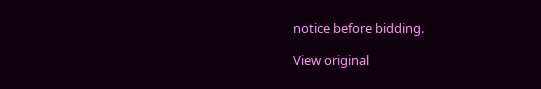notice before bidding.

View original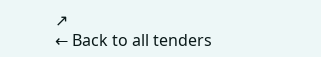↗
← Back to all tenders